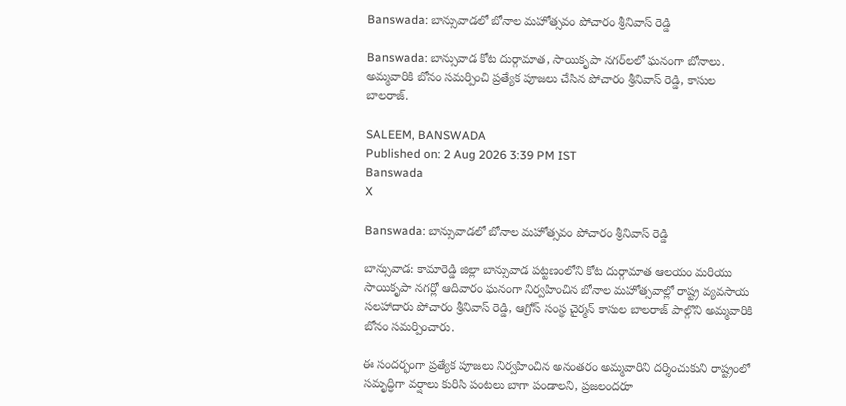Banswada: బాన్సువాడలో బోనాల మహోత్సవం పోచారం శ్రీనివాస్ రెడ్డి

Banswada: బాన్సువాడ కోట దుర్గామాత, సాయికృపా నగర్‌లలో ఘనంగా బోనాలు. అమ్మవారికి బోనం సమర్పించి ప్రత్యేక పూజలు చేసిన పోచారం శ్రీనివాస్ రెడ్డి, కాసుల బాలరాజ్.

SALEEM, BANSWADA
Published on: 2 Aug 2026 3:39 PM IST
Banswada
X

Banswada: బాన్సువాడలో బోనాల మహోత్సవం పోచారం శ్రీనివాస్ రెడ్డి

బాన్సువాడ: కామారెడ్డి జిల్లా బాన్సువాడ పట్టణంలోని కోట దుర్గామాత ఆలయం మరియు సాయికృపా నగర్లో ఆదివారం ఘనంగా నిర్వహించిన బోనాల మహోత్సవాల్లో రాష్ట్ర వ్యవసాయ సలహాదారు పోచారం శ్రీనివాస్ రెడ్డి, ఆగ్రోస్ సంస్థ చైర్మన్ కాసుల బాలరాజ్ పాల్గొని అమ్మవారికి బోనం సమర్పించారు.

ఈ సందర్భంగా ప్రత్యేక పూజలు నిర్వహించిన అనంతరం అమ్మవారిని దర్శించుకుని రాష్ట్రంలో సమృద్ధిగా వర్షాలు కురిసి పంటలు బాగా పండాలని, ప్రజలందరూ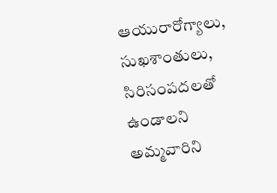ఆయురారోగ్యాలు, సుఖశాంతులు, సిరిసంపదలతో ఉండాలని అమ్మవారిని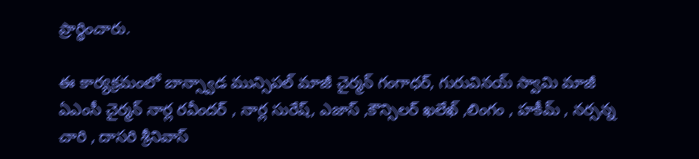ప్రార్థించారు.

ఈ కార్యక్రమంలో బాన్స్వాడ మున్సిపల్ మాజీ చైర్మన్ గంగాధర్, గురువినయ్ స్వామి మాజీ ఏఎంసీ చైర్మన్ నార్ల రవీందర్ , నార్ల సురేష్, ఎజాస్ ,కౌన్సిలర్ ఖలేఖ్ ,లింగం , హకీమ్ , నర్సన్న చారి , దాసరి శ్రీనివాస్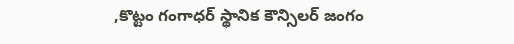,కొట్టం గంగాధర్ స్థానిక కౌన్సిలర్ జంగం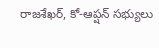రాజశేఖర్, కో-ఆప్షన్ సభ్యులు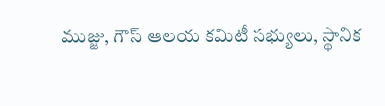ముజ్జు, గౌస్ ఆలయ కమిటీ సభ్యులు, స్థానిక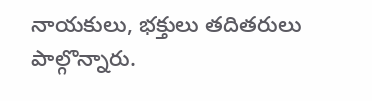నాయకులు, భక్తులు తదితరులు పాల్గొన్నారు.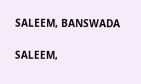SALEEM, BANSWADA

SALEEM,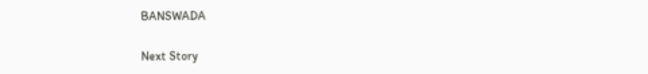BANSWADA

Next Story